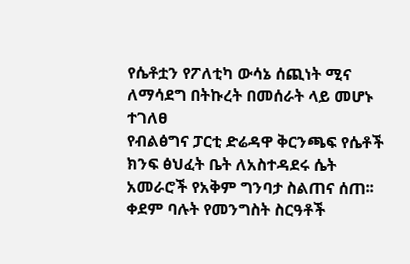የሴቶቷን የፖለቲካ ውሳኔ ሰጪነት ሚና ለማሳደግ በትኩረት በመሰራት ላይ መሆኑ ተገለፀ
የብልፅግና ፓርቲ ድሬዳዋ ቅርንጫፍ የሴቶች ክንፍ ፅህፈት ቤት ለአስተዳደሩ ሴት አመራሮች የአቅም ግንባታ ስልጠና ሰጠ፡፡ ቀደም ባሉት የመንግስት ስርዓቶች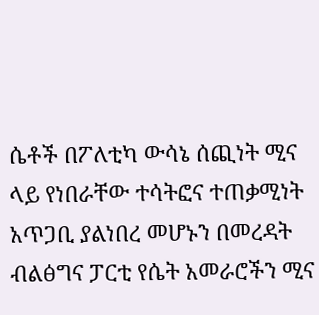ሴቶች በፖለቲካ ውሳኔ ሰጪነት ሚና ላይ የነበራቸው ተሳትፎና ተጠቃሚነት አጥጋቢ ያልነበረ መሆኑን በመረዳት ብልፅግና ፓርቲ የሴት አመራሮችን ሚና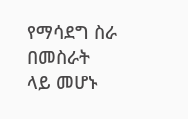የማሳደግ ስራ በመስራት ላይ መሆኑ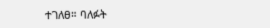ተገለፀ። ባለፉት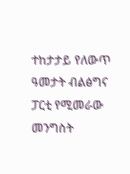ተከታታይ የለውጥ ዓመታት ብልፅግና ፓርቲ የሚመራው መንግስት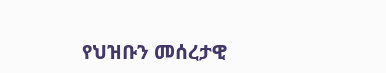የህዝቡን መሰረታዊ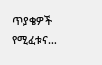ጥያቄዎች የሚፈቱና…